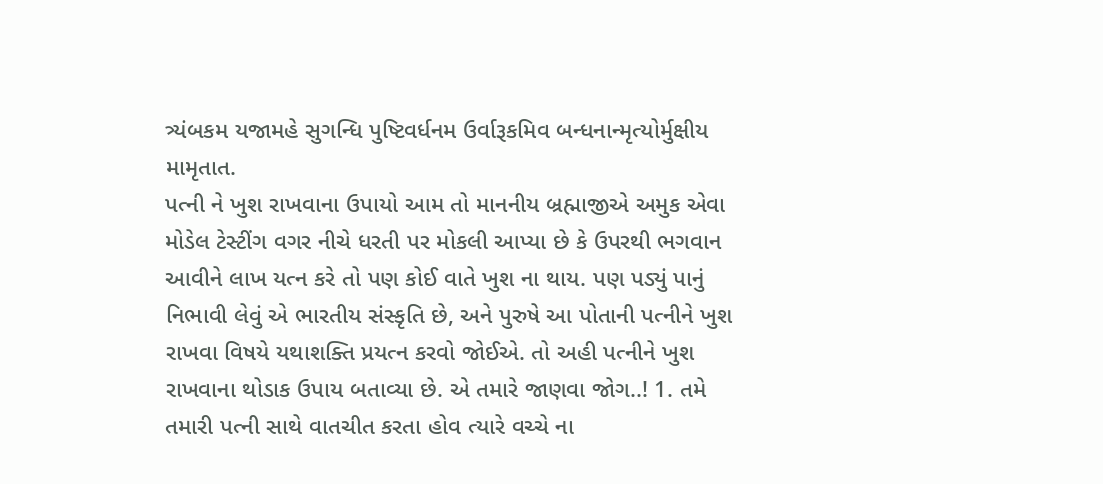ત્ર્યંબકમ યજામહે સુગન્ધિ પુષ્ટિવર્ધનમ ઉર્વારૂકમિવ બન્ધનાન્મૃત્યોર્મુક્ષીય મામૃતાત.
પત્ની ને ખુશ રાખવાના ઉપાયો આમ તો માનનીય બ્રહ્માજીએ અમુક એવા મોડેલ ટેસ્ટીંગ વગર નીચે ધરતી પર મોકલી આપ્યા છે કે ઉપરથી ભગવાન આવીને લાખ યત્ન કરે તો પણ કોઈ વાતે ખુશ ના થાય. પણ પડ્યું પાનું નિભાવી લેવું એ ભારતીય સંસ્કૃતિ છે, અને પુરુષે આ પોતાની પત્નીને ખુશ રાખવા વિષયે યથાશક્તિ પ્રયત્ન કરવો જોઈએ. તો અહી પત્નીને ખુશ રાખવાના થોડાક ઉપાય બતાવ્યા છે. એ તમારે જાણવા જોગ..! 1. તમે તમારી પત્ની સાથે વાતચીત કરતા હોવ ત્યારે વચ્ચે ના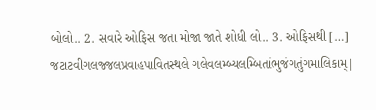બોલો.. 2. સવારે ઓફિસ જતા મોજા જાતે શોધી લો.. 3. ઓફિસથી […]
જટાટવીગલજ્જલપ્રવાહપાવિતસ્થલે ગલેવલમ્બ્યલમ્બિતાંભુજંગતુંગમાલિકામ્|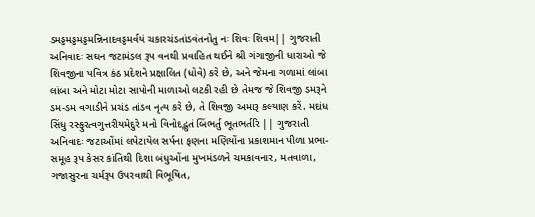ડમડ્ડમડ્ડમડ્ડમન્નિનાદવડ્ડમર્વયં ચકારચંડતાંડવંતનોતુ નઃ શિવઃ શિવમ|| ગુજરાતી અનિવાદઃ સઘન જટામંડલ રૂપ વનથી પ્રવાહિત થઈને શ્રી ગંગાજીની ધારાઓ જે શિવજીના પવિત્ર કંઠ પ્રદેશને પ્રક્ષાલિત (ધોવે) કરે છે, અને જેમના ગળામાં લાંબા લાંબા અને મોટા મોટા સાપોની માળાઓ લટકી રહી છે તેમજ જે શિવજી ડમરૂને ડમ-ડમ વગાડીને પ્રચંડ તાંડવ નૃત્ય કરે છે, તે શિવજી અમારૂ કલ્યાણ કરેં. મદાંધ સિંધુ રસ્ફુરત્વગુત્તરીયમેદુરે મનો વિનોદદ્ભુતં બિંભર્તુ ભૂતભર્તરિ || ગુજરાતી અનિવાદઃ જટાઓંમાં લપેટાયેલ સર્પના ફણના મણિયોંના પ્રકાશમાન પીળા પ્રભા-સમૂહ રૂપ કેસર કાંતિથી દિશા બંધુઓંના મુખમંડળને ચમકાવનાર, મતવાળા, ગજાસુરના ચર્મરૂપ ઉપરવાથી વિભૂષિત,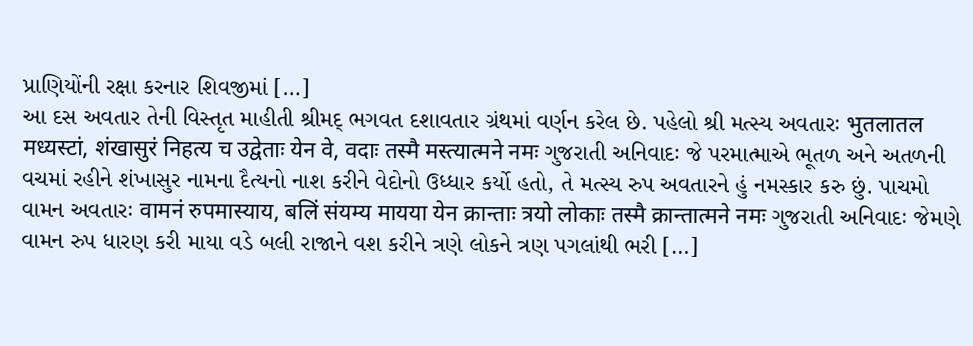પ્રાણિયોંની રક્ષા કરનાર શિવજીમાં […]
આ દસ અવતાર તેની વિસ્તૃત માહીતી શ્રીમદ્ ભગવત દશાવતાર ગ્રંથમાં વર્ણન કરેલ છે. પહેલો શ્રી મત્સ્ય અવતારઃ भुतलातल मध्यस्टां, शंखासुरं निहत्य च उद्वेताः येन वे, वदाः तस्मै मस्त्यात्मने नमः ગુજરાતી અનિવાદઃ જે પરમાત્માએ ભૂતળ અને અતળની વચમાં રહીને શંખાસુર નામના દૈત્યનો નાશ કરીને વેદોનો ઉધ્ધાર કર્યો હતો, તે મત્સ્ય રુપ અવતારને હું નમસ્કાર કરુ છું. પાચમો વામન અવતારઃ वामनं रुपमास्याय, बलिं संयम्य मायया येन क्रान्ताः त्रयो लोकाः तस्मै क्रान्तात्मने नमः ગુજરાતી અનિવાદઃ જેમણે વામન રુપ ધારણ કરી માયા વડે બલી રાજાને વશ કરીને ત્રણે લોકને ત્રણ પગલાંથી ભરી […]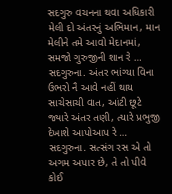સદગુરુ વચનના થવા અધિકારી મેલી દો અંતરનું અભિમાન, માન મેલીને તમે આવો મેદાનમાં, સમજો ગુરુજીની શાન રે … સદગુરુના. અંતર ભાંગ્યા વિના ઉભરો નૈ આવે નહીં થાય સાચેસાચી વાત, આંટી છૂટે જ્યારે અંતર તણી, ત્યારે પ્રભુજી દેખાશે આપોઆપ રે … સદગુરુના. સત્સંગ રસ એ તો અગમ અપાર છે, તે તો પીવે કોઈ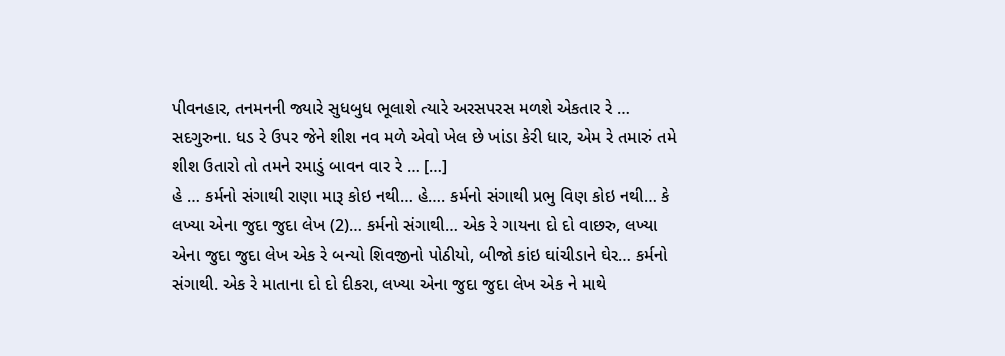પીવનહાર, તનમનની જ્યારે સુધબુધ ભૂલાશે ત્યારે અરસપરસ મળશે એકતાર રે … સદગુરુના. ધડ રે ઉપર જેને શીશ નવ મળે એવો ખેલ છે ખાંડા કેરી ધાર, એમ રે તમારું તમે શીશ ઉતારો તો તમને રમાડું બાવન વાર રે … […]
હે … કર્મનો સંગાથી રાણા મારૂ કોઇ નથી… હે…. કર્મનો સંગાથી પ્રભુ વિણ કોઇ નથી… કે લખ્યા એના જુદા જુદા લેખ (2)… કર્મનો સંગાથી… એક રે ગાયના દો દો વાછરુ, લખ્યા એના જુદા જુદા લેખ એક રે બન્યો શિવજીનો પોઠીયો, બીજો કાંઇ ઘાંચીડાને ઘેર… કર્મનો સંગાથી. એક રે માતાના દો દો દીકરા, લખ્યા એના જુદા જુદા લેખ એક ને માથે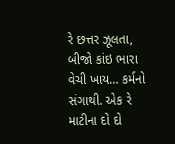રે છત્તર ઝૂલતા, બીજો કાંઇ ભારા વેચી ખાય… કર્મનો સંગાથી. એક રે માટીના દો દો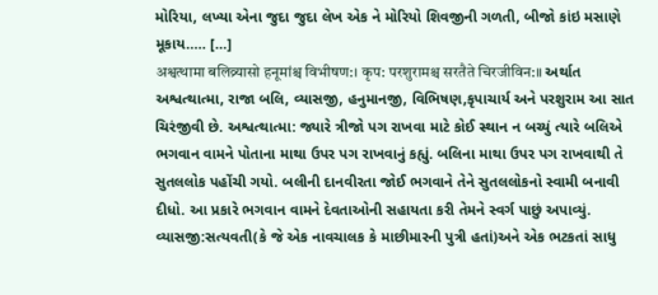મોરિયા, લખ્યા એના જુદા જુદા લેખ એક ને મોરિયો શિવજીની ગળતી, બીજો કાંઇ મસાણે મૂકાય….. […]
अश्वत्थामा बलिव्र्यासो हनूमांश्च विभीषण:। कृप: परशुरामश्च सरतैते चिरजीविन:॥ અર્થાત અશ્વત્થાત્મા, રાજા બલિ, વ્યાસજી, હનુમાનજી, વિભિષણ,કૃપાચાર્ય અને પરશુરામ આ સાત ચિરંજીવી છે. અશ્વત્થાત્મા: જ્યારે ત્રીજો પગ રાખવા માટે કોઈ સ્થાન ન બચ્યું ત્યારે બલિએ ભગવાન વામને પોતાના માથા ઉપર પગ રાખવાનું કહ્યું. બલિના માથા ઉપર પગ રાખવાથી તે સુતલલોક પહોંચી ગયો. બલીની દાનવીરતા જોઈ ભગવાને તેને સુતલલોકનો સ્વામી બનાવી દીધો. આ પ્રકારે ભગવાન વામને દેવતાઓની સહાયતા કરી તેમને સ્વર્ગ પાછું અપાવ્યું. વ્યાસજી:સત્યવતી(કે જે એક નાવચાલક કે માછીમારની પુત્રી હતાં)અને એક ભટકતાં સાધુ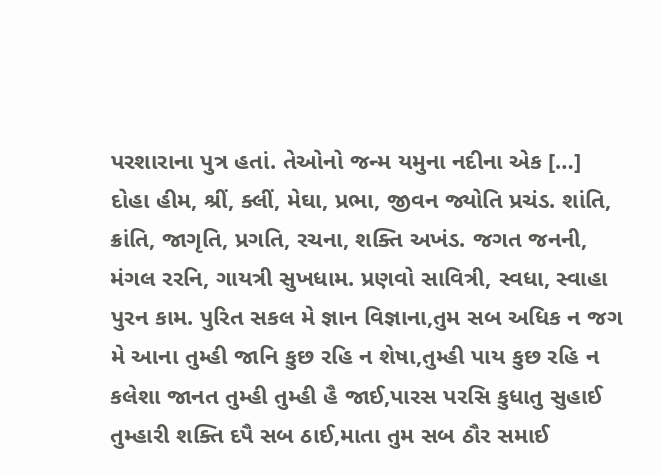પરશારાના પુત્ર હતાં. તેઓનો જન્મ યમુના નદીના એક […]
દોહા હીમ, શ્રીં, ક્લીં, મેઘા, પ્રભા, જીવન જ્યોતિ પ્રચંડ. શાંતિ, ક્રાંતિ, જાગૃતિ, પ્રગતિ, રચના, શક્તિ અખંડ. જગત જનની, મંગલ રરનિ, ગાયત્રી સુખધામ. પ્રણવો સાવિત્રી, સ્વધા, સ્વાહા પુરન કામ. પુરિત સકલ મે જ્ઞાન વિજ્ઞાના,તુમ સબ અધિક ન જગ મે આના તુમ્હી જાનિ કુછ રહિ ન શેષા,તુમ્હી પાય કુછ રહિ ન કલેશા જાનત તુમ્હી તુમ્હી હૈ જાઈ,પારસ પરસિ કુધાતુ સુહાઈ તુમ્હારી શક્તિ દપૈ સબ ઠાઈ,માતા તુમ સબ ઠૌર સમાઈ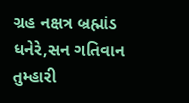ગ્રહ નક્ષત્ર બ્રહ્માંડ ધનેરે,સન ગતિવાન તુમ્હારી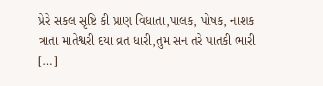પ્રેરે સકલ સૃષ્ટિ કી પ્રાણ વિધાતા,પાલક, પોષક, નાશક ત્રાતા માતેશ્વરી દયા વ્રત ધારી,તુમ સન તરે પાતકી ભારી […]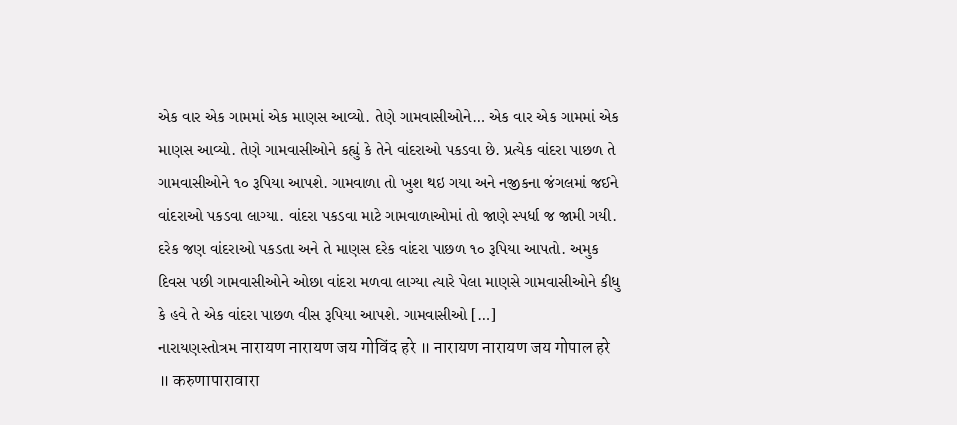એક વાર એક ગામમાં એક માણસ આવ્યો. તેણે ગામવાસીઓને… એક વાર એક ગામમાં એક માણસ આવ્યો. તેણે ગામવાસીઓને કહ્યું કે તેને વાંદરાઓ પકડવા છે. પ્રત્યેક વાંદરા પાછળ તે ગામવાસીઓને ૧૦ રૂપિયા આપશે. ગામવાળા તો ખુશ થઇ ગયા અને નજીકના જંગલમાં જઈને વાંદરાઓ પકડવા લાગ્યા. વાંદરા પકડવા માટે ગામવાળાઓમાં તો જાણે સ્પર્ધા જ જામી ગયી. દરેક જણ વાંદરાઓ પકડતા અને તે માણસ દરેક વાંદરા પાછળ ૧૦ રૂપિયા આપતો. અમુક દિવસ પછી ગામવાસીઓને ઓછા વાંદરા મળવા લાગ્યા ત્યારે પેલા માણસે ગામવાસીઓને કીધુ કે હવે તે એક વાંદરા પાછળ વીસ રૂપિયા આપશે. ગામવાસીઓ […]
નારાયણસ્તોત્રમ नारायण नारायण जय गोविंद हरे ॥ नारायण नारायण जय गोपाल हरे ॥ करुणापारावारा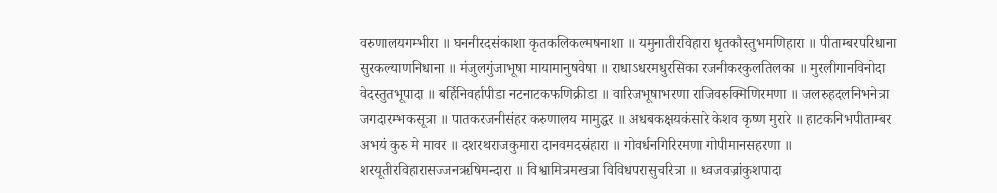वरुणालयगम्भीरा ॥ घननीरदसंकाशा कृतकलिकल्मषनाशा ॥ यमुनातीरविहारा धृतकौस्तुभमणिहारा ॥ पीताम्बरपरिधाना सुरकल्याणनिधाना ॥ मंजुलगुंजाभूषा मायामानुषवेषा ॥ राधाऽधरमधुरसिका रजनीकरकुलतिलका ॥ मुरलीगानविनोदा वेदस्तुतभूपादा ॥ बर्हिनिवर्हापीडा नटनाटकफणिक्रीडा ॥ वारिजभूषाभरणा राजिवरुक्मिणिरमणा ॥ जलरुहदलनिभनेत्रा जगदारम्भकसूत्रा ॥ पातकरजनीसंहर करुणालय मामुद्धर ॥ अधबकक्षयकंसारे केशव कृष्ण मुरारे ॥ हाटकनिभपीताम्बर अभयं कुरु मे मावर ॥ दशरथराजकुमारा दानवमदस्रंहारा ॥ गोवर्धनगिरिरमणा गोपीमानसहरणा ॥ शरयूतीरविहारासज्जनऋषिमन्दारा ॥ विश्वामित्रमखत्रा विविधपरासुचरित्रा ॥ ध्वजवज्रांकुशपादा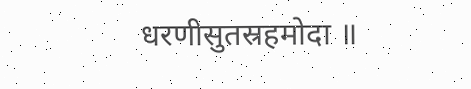धरणीसुतस्रहमोदा ॥